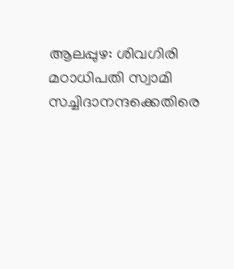ആലപ്പുഴ: ശിവഗിരി മഠാധിപതി സ്വാമി സച്ചിദാനന്ദക്കെതിരെ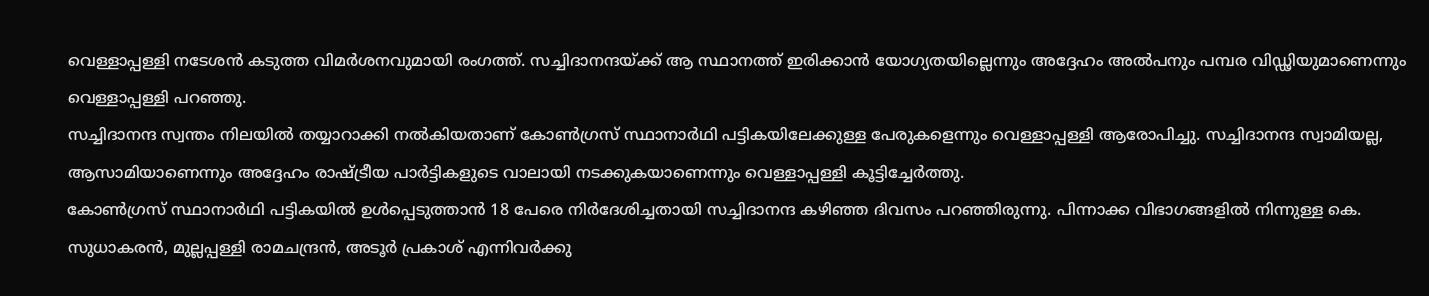വെള്ളാപ്പള്ളി നടേശൻ കടുത്ത വിമർശനവുമായി രംഗത്ത്. സച്ചിദാനന്ദയ്ക്ക് ആ സ്ഥാനത്ത് ഇരിക്കാൻ യോഗ്യതയില്ലെന്നും അദ്ദേഹം അൽപനും പമ്പര വിഡ്ഢിയുമാണെന്നും വെള്ളാപ്പള്ളി പറഞ്ഞു.
സച്ചിദാനന്ദ സ്വന്തം നിലയിൽ തയ്യാറാക്കി നൽകിയതാണ് കോൺഗ്രസ് സ്ഥാനാർഥി പട്ടികയിലേക്കുള്ള പേരുകളെന്നും വെള്ളാപ്പള്ളി ആരോപിച്ചു. സച്ചിദാനന്ദ സ്വാമിയല്ല, ആസാമിയാണെന്നും അദ്ദേഹം രാഷ്ട്രീയ പാർട്ടികളുടെ വാലായി നടക്കുകയാണെന്നും വെള്ളാപ്പള്ളി കൂട്ടിച്ചേർത്തു.
കോൺഗ്രസ് സ്ഥാനാർഥി പട്ടികയിൽ ഉൾപ്പെടുത്താൻ 18 പേരെ നിർദേശിച്ചതായി സച്ചിദാനന്ദ കഴിഞ്ഞ ദിവസം പറഞ്ഞിരുന്നു. പിന്നാക്ക വിഭാഗങ്ങളിൽ നിന്നുള്ള കെ. സുധാകരൻ, മുല്ലപ്പള്ളി രാമചന്ദ്രൻ, അടൂർ പ്രകാശ് എന്നിവർക്കു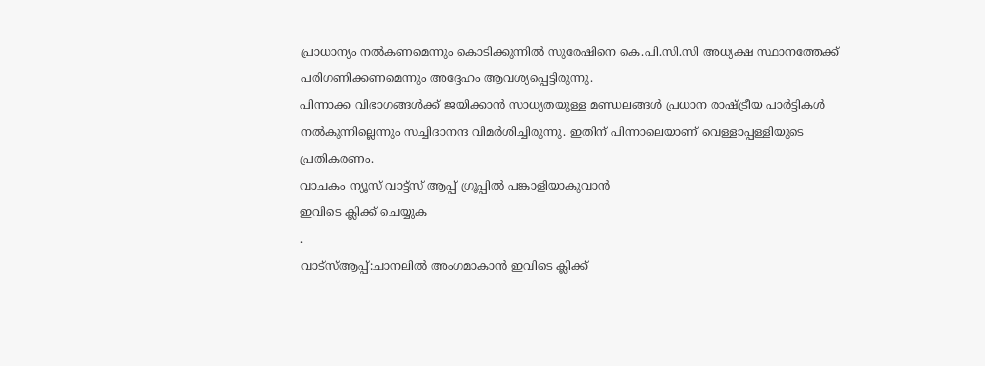പ്രാധാന്യം നൽകണമെന്നും കൊടിക്കുന്നിൽ സുരേഷിനെ കെ.പി.സി.സി അധ്യക്ഷ സ്ഥാനത്തേക്ക് പരിഗണിക്കണമെന്നും അദ്ദേഹം ആവശ്യപ്പെട്ടിരുന്നു.
പിന്നാക്ക വിഭാഗങ്ങൾക്ക് ജയിക്കാൻ സാധ്യതയുള്ള മണ്ഡലങ്ങൾ പ്രധാന രാഷ്ട്രീയ പാർട്ടികൾ നൽകുന്നില്ലെന്നും സച്ചിദാനന്ദ വിമർശിച്ചിരുന്നു. ഇതിന് പിന്നാലെയാണ് വെള്ളാപ്പള്ളിയുടെ പ്രതികരണം.
വാചകം ന്യൂസ് വാട്ട്സ് ആപ്പ് ഗ്രൂപ്പിൽ പങ്കാളിയാകുവാൻ
ഇവിടെ ക്ലിക്ക് ചെയ്യുക
.
വാട്സ്ആപ്പ്:ചാനലിൽ അംഗമാകാൻ ഇവിടെ ക്ലിക്ക്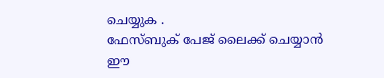ചെയ്യുക .
ഫേസ്ബുക് പേജ് ലൈക്ക് ചെയ്യാൻ ഈ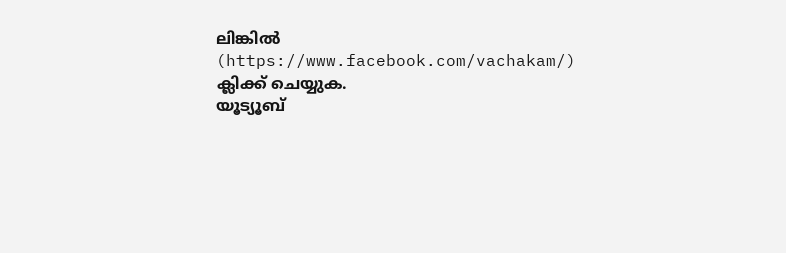ലിങ്കിൽ (https://www.facebook.com/vachakam/) ക്ലിക്ക് ചെയ്യുക.
യൂട്യൂബ്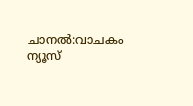ചാനൽ:വാചകം ന്യൂസ്